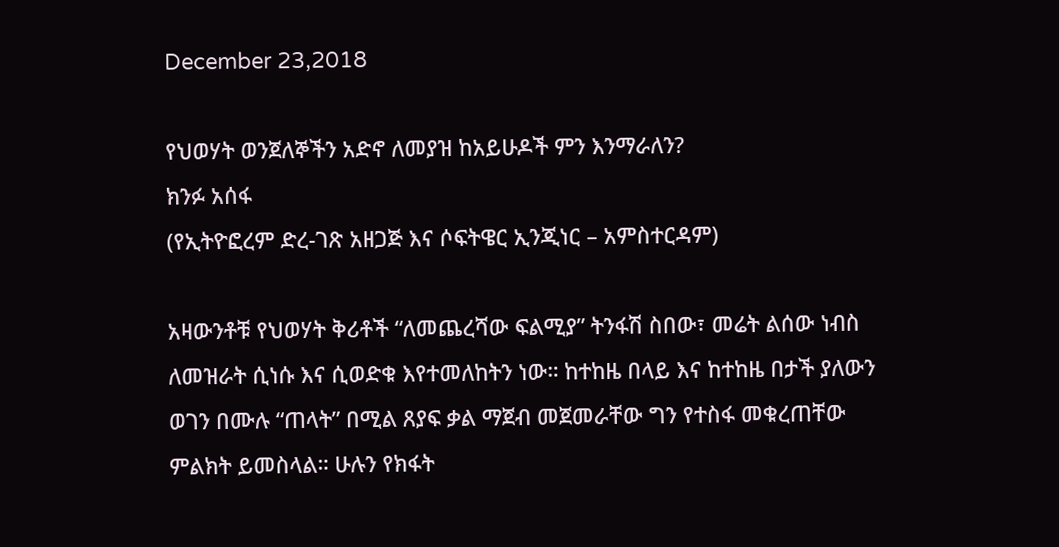December 23,2018

የህወሃት ወንጀለኞችን አድኖ ለመያዝ ከአይሁዶች ምን እንማራለን?
ክንፉ አሰፋ
(የኢትዮፎረም ድረ-ገጽ አዘጋጅ እና ሶፍትዌር ኢንጂነር – አምስተርዳም)

አዛውንቶቹ የህወሃት ቅሪቶች “ለመጨረሻው ፍልሚያ” ትንፋሽ ስበው፣ መሬት ልሰው ነብስ ለመዝራት ሲነሱ እና ሲወድቁ እየተመለከትን ነው። ከተከዜ በላይ እና ከተከዜ በታች ያለውን ወገን በሙሉ “ጠላት” በሚል ጸያፍ ቃል ማጀብ መጀመራቸው ግን የተስፋ መቁረጠቸው ምልክት ይመስላል። ሁሉን የክፋት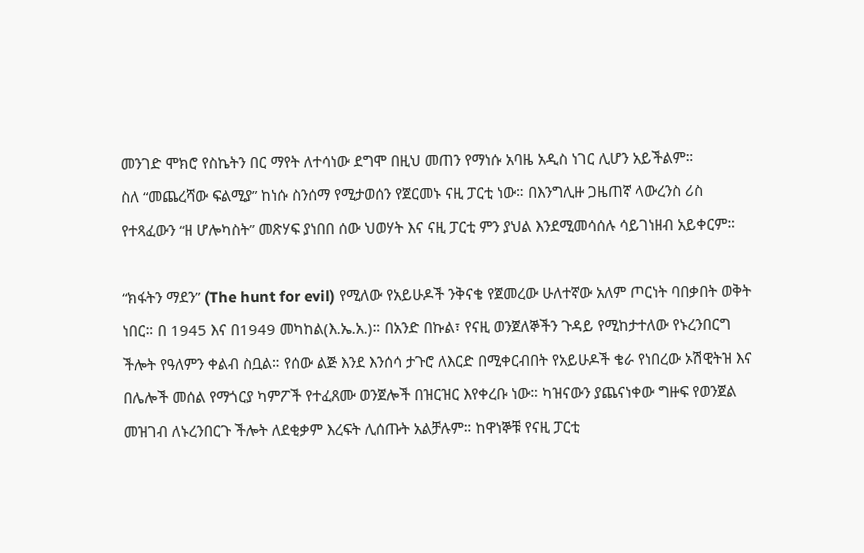መንገድ ሞክሮ የስኬትን በር ማየት ለተሳነው ደግሞ በዚህ መጠን የማነሱ አባዜ አዲስ ነገር ሊሆን አይችልም።
ስለ “መጨረሻው ፍልሚያ” ከነሱ ስንሰማ የሚታወሰን የጀርመኑ ናዚ ፓርቲ ነው። በእንግሊዙ ጋዜጠኛ ላውረንስ ሪስ የተጻፈውን “ዘ ሆሎካስት” መጽሃፍ ያነበበ ሰው ህወሃት እና ናዚ ፓርቲ ምን ያህል እንደሚመሳሰሉ ሳይገነዘብ አይቀርም።

“ክፋትን ማደን” (The hunt for evil) የሚለው የአይሁዶች ንቅናቄ የጀመረው ሁለተኛው አለም ጦርነት ባበቃበት ወቅት ነበር። በ 1945 እና በ1949 መካከል(እ.ኤ.አ.)። በአንድ በኩል፣ የናዚ ወንጀለኞችን ጉዳይ የሚከታተለው የኑረንበርግ ችሎት የዓለምን ቀልብ ስቧል። የሰው ልጅ እንደ እንሰሳ ታጉሮ ለእርድ በሚቀርብበት የአይሁዶች ቄራ የነበረው ኦሽዊትዝ እና በሌሎች መሰል የማጎርያ ካምፖች የተፈጸሙ ወንጀሎች በዝርዝር እየቀረቡ ነው። ካዝናውን ያጨናነቀው ግዙፍ የወንጀል መዝገብ ለኑረንበርጉ ችሎት ለደቂቃም እረፍት ሊሰጡት አልቻሉም። ከዋነኞቹ የናዚ ፓርቲ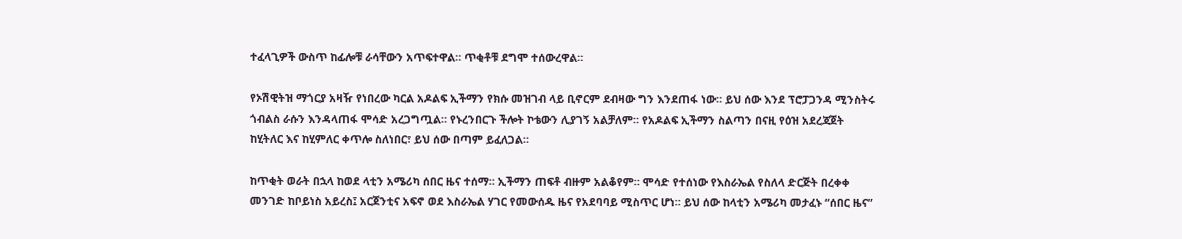ተፈላጊዎች ውስጥ ከፊሎቹ ራሳቸውን አጥፍተዋል። ጥቂቶቹ ደግሞ ተሰውረዋል።

የኦሽዊትዝ ማጎርያ አዛዥ የነበረው ካርል አዶልፍ ኢችማን የክሱ መዝገብ ላይ ቢኖርም ደብዛው ግን እንደጠፋ ነው። ይህ ሰው እንደ ፕሮፓጋንዳ ሚንስትሩ ጎብልስ ራሱን እንዳላጠፋ ሞሳድ አረጋግጧል። የኑረንበርጉ ችሎት ኮቴውን ሊያገኝ አልቻለም። የአዶልፍ ኢችማን ስልጣን በናዚ የዕዝ አደረጃጀት ከሂትለር እና ከሂምለር ቀጥሎ ስለነበር፣ ይህ ሰው በጣም ይፈለጋል።

ከጥቂት ወራት በኋላ ከወደ ላቲን አሜሪካ ሰበር ዜና ተሰማ። ኢችማን ጠፍቶ ብዙም አልቆየም። ሞሳድ የተሰነው የእስራኤል የስለላ ድርጅት በረቀቀ መንገድ ከቦይነስ አይረስ፤ አርጀንቲና አፍኖ ወደ እስራኤል ሃገር የመውሰዱ ዜና የአደባባይ ሚስጥር ሆነ። ይህ ሰው ከላቲን አሜሪካ መታፈኑ “ሰበር ዜና”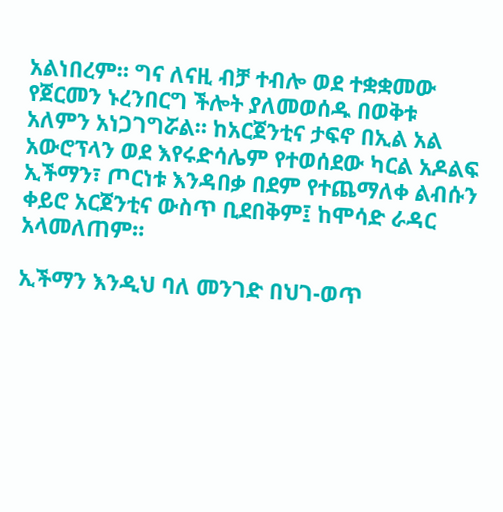አልነበረም። ግና ለናዚ ብቻ ተብሎ ወደ ተቋቋመው የጀርመን ኑረንበርግ ችሎት ያለመወሰዱ በወቅቱ አለምን አነጋገግሯል። ከአርጀንቲና ታፍኖ በኢል አል አውሮፕላን ወደ እየሩድሳሌም የተወሰደው ካርል አዶልፍ ኢችማን፣ ጦርነቱ እንዳበቃ በደም የተጨማለቀ ልብሱን ቀይሮ አርጀንቲና ውስጥ ቢደበቅም፤ ከሞሳድ ራዳር አላመለጠም።

ኢችማን እንዲህ ባለ መንገድ በህገ-ወጥ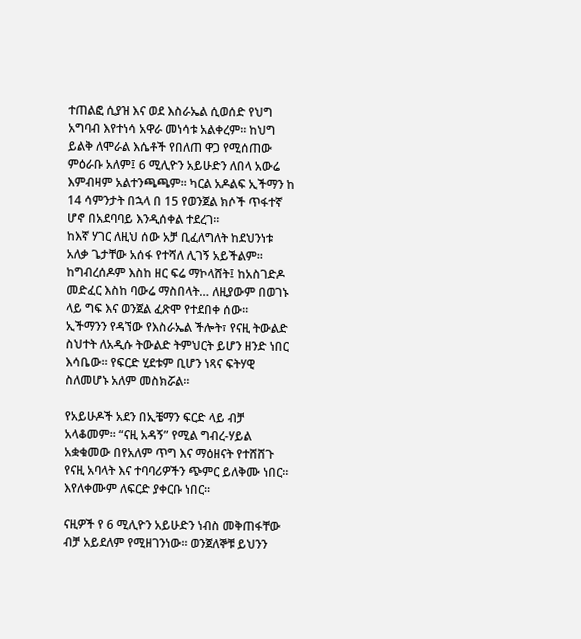ተጠልፎ ሲያዝ እና ወደ እስራኤል ሲወሰድ የህግ አግባብ እየተነሳ አዋራ መነሳቱ አልቀረም። ከህግ ይልቅ ለሞራል እሴቶች የበለጠ ዋጋ የሚሰጠው ምዕራቡ አለም፤ 6 ሚሊዮን አይሁድን ለበላ አውሬ እምብዛም አልተንጫጫም። ካርል አዶልፍ ኢችማን ከ 14 ሳምንታት በኋላ በ 15 የወንጀል ክሶች ጥፋተኛ ሆኖ በአደባባይ እንዲሰቀል ተደረገ።
ከእኛ ሃገር ለዚህ ሰው አቻ ቢፈለግለት ከደህንነቱ አለቃ ጌታቸው አሰፋ የተሻለ ሊገኝ አይችልም። ከግብረሰዶም እስከ ዘር ፍሬ ማኮላሸት፤ ከአስገድዶ መድፈር እስከ ባውሬ ማስበላት… ለዚያውም በወገኑ ላይ ግፍ እና ወንጀል ፈጽሞ የተደበቀ ሰው።
ኢችማንን የዳኘው የእስራኤል ችሎት፣ የናዚ ትውልድ ስህተት ለአዲሱ ትውልድ ትምህርት ይሆን ዘንድ ነበር እሳቤው። የፍርድ ሂደቱም ቢሆን ነጻና ፍትሃዊ ስለመሆኑ አለም መስክሯል።

የአይሁዶች አደን በኢቼማን ፍርድ ላይ ብቻ አላቆመም። “ናዚ አዳኝ” የሚል ግብረ-ሃይል አቋቁመው በየአለም ጥግ እና ማዕዘናት የተሸሸጉ የናዚ አባላት እና ተባባሪዎችን ጭምር ይለቅሙ ነበር። እየለቀሙም ለፍርድ ያቀርቡ ነበር።

ናዚዎች የ 6 ሚሊዮን አይሁድን ነብስ መቅጠፋቸው ብቻ አይደለም የሚዘገንነው። ወንጀለኞቹ ይህንን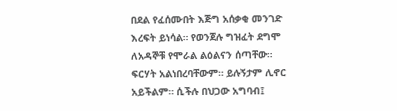በደል የፈሰሙበት እጅግ አሰቃቂ መንገድ እረፍት ይነሳል። የወንጀሉ ግዝፈት ደግሞ ለአዳኞቹ የሞራል ልዕልናን ሰጣቸው። ፍርሃት አልነበረባቸውም። ይሉኝታም ሊኖር አይችልም። ሲችሉ በህጋው አግባብ፤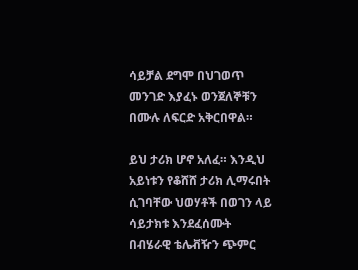ሳይቻል ደግሞ በህገወጥ መንገድ እያፈኑ ወንጀለኞቹን በሙሉ ለፍርድ አቅርበዋል።

ይህ ታሪክ ሆኖ አለፈ። እንዲህ አይነቱን የቆሸሸ ታሪክ ሊማሩበት ሲገባቸው ህወሃቶች በወገን ላይ ሳይታክቱ እንደፈሰሙት በብሄራዊ ቴሌቭዥን ጭምር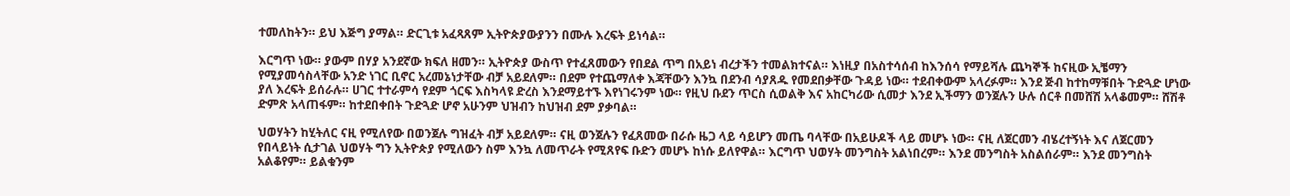ተመለከትን። ይህ እጅግ ያማል። ድርጊቱ አፈጻጸም ኢትዮጵያውያንን በሙሉ እረፍት ይነሳል።

እርግጥ ነው። ያውም በሃያ አንደኛው ክፍለ ዘመን። ኢትዮጵያ ውስጥ የተፈጸመውን የበደል ጥግ በአይነ ብረታችን ተመልክተናል። እነዚያ በአስተሳሰብ ከእንሰሳ የማይሻሉ ጨካኞች ከናዚው ኢቼማን የሚያመሳስላቸው አንድ ነገር ቢኖር አረመኔነታቸው ብቻ አይደለም። በደም የተጨማለቀ እጃቸውን እንኳ በደንብ ሳያጸዱ የመደበቃቸው ጉዳይ ነው። ተደብቀውም አላረፉም። እንደ ጅብ ከተከማቹበት ጉድጓድ ሆነው ያለ እረፍት ይሰራሉ። ሀገር ተተራምሳ የደም ጎርፍ እስካላዩ ድረስ እንደማይተኙ እየነገሩንም ነው። የዚህ ቡደን ጥርስ ሲወልቅ እና አከርካሪው ሲመታ እንደ ኢችማን ወንጀሉን ሁሉ ሰርቶ በመሸሽ አላቆመም። ሸሽቶ ድምጽ አላጠፋም። ከተደበቀበት ጉድጓድ ሆኖ አሁንም ህዝብን ከህዝብ ደም ያቃባል።

ህወሃትን ከሂትለር ናዚ የሚለየው በወንጀሉ ግዝፈት ብቻ አይደለም። ናዚ ወንጀሉን የፈጸመው በራሱ ዜጋ ላይ ሳይሆን መጤ ባላቸው በአይሁዶች ላይ መሆኑ ነው። ናዚ ለጀርመን ብሄረተኝነት እና ለጀርመን የበላይነት ሲታገል ህወሃት ግን ኢትዮጵያ የሚለውን ስም እንኳ ለመጥራት የሚጸየፍ ቡድን መሆኑ ከነሱ ይለየዋል። እርግጥ ህወሃት መንግስት አልነበረም። እንደ መንግስት አስልሰራም። እንደ መንግስት አልቆየም። ይልቁንም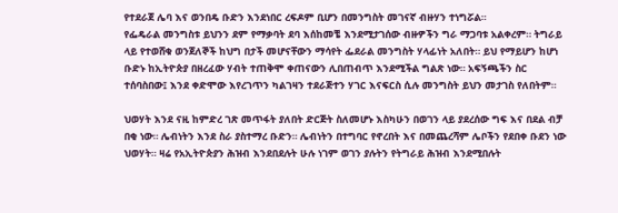የተደራጀ ሌባ እና ወንበዴ ቡድን እንደነበር ረፍዶም ቢሆን በመንግስት መገናኛ ብዙሃን ተነግሯል።
የፌዴራል መንግስቱ ይህንን ደም የማቃባት ደባ እሰከመቼ እንደሚታገሰው ብዙዎችን ግራ ማጋባቱ አልቀረም። ትግራይ ላይ የተወሸቁ ወንጀለኞች ከህግ በታች መሆናቸውን ማሳየት ፌደራል መንግስት ሃላፊነት አለበት። ይህ የማይሆን ከሆነ ቡድኑ ከኢትዮጵያ በዘረፈው ሃብት ተጠቅሞ ቀጠናውን ሊበጠብጥ እንደሚችል ግልጽ ነው። አፍኝጫችን ስር ተሰባስበው፤ እንደ ቀድሞው እየረገጥን ካልገዛን ተደራጅተን ሃገር እናፍርስ ሲሉ መንግስት ይህን መታገስ የለበትም።

ህወሃት እንደ ናዚ ከምድረ ገጽ መጥፋት ያለበት ድርጅት ስለመሆኑ እስካሁን በወገን ላይ ያደረሰው ግፍ እና በደል ብቻ በቂ ነው። ሌብነትን እንደ ስራ ያስተማረ ቡድን። ሌብነትን በተግባር የኖረበት እና በመጨረሻም ሌቦችን የደበቀ ቡደን ነው ህወሃት። ዛሬ የአኢትዮጵያን ሕዝብ እንደበደሉት ሁሉ ነገም ወገን ያሉትን የትግራይ ሕዝብ እንደሚበሉት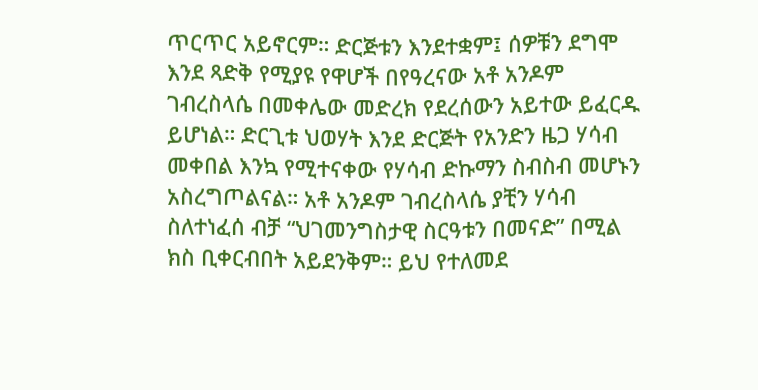ጥርጥር አይኖርም። ድርጅቱን እንደተቋም፤ ሰዎቹን ደግሞ እንደ ጻድቅ የሚያዩ የዋሆች በየዓረናው አቶ አንዶም ገብረስላሴ በመቀሌው መድረክ የደረሰውን አይተው ይፈርዱ ይሆነል። ድርጊቱ ህወሃት እንደ ድርጅት የአንድን ዜጋ ሃሳብ መቀበል እንኳ የሚተናቀው የሃሳብ ድኩማን ስብስብ መሆኑን አስረግጦልናል። አቶ አንዶም ገብረስላሴ ያቺን ሃሳብ ስለተነፈሰ ብቻ “ህገመንግስታዊ ስርዓቱን በመናድ” በሚል ክስ ቢቀርብበት አይደንቅም። ይህ የተለመደ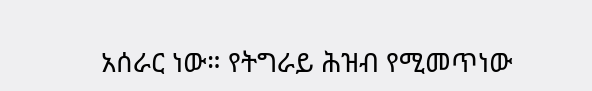አሰራር ነው። የትግራይ ሕዝብ የሚመጥነው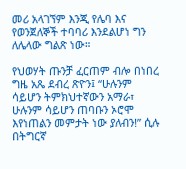መሪ አላገኘም እንጂ የሌባ እና የወንጀለኞች ተባባሪ እንደልሆነ ግን ለሌላው ግልጽ ነው።

የህወሃት ጡንቻ ፈርጠም ብሎ በነበረ ግዜ አጼ ደብረ ጽዮን፤ “ሁሉንም ሳይሆን ትምክህተኛውን አማራ፣ ሁሉንም ሳይሆን ጠባቡን ኦሮሞ እየነጠልን መምታት ነው ያለብን!” ሲሉ በትግርኛ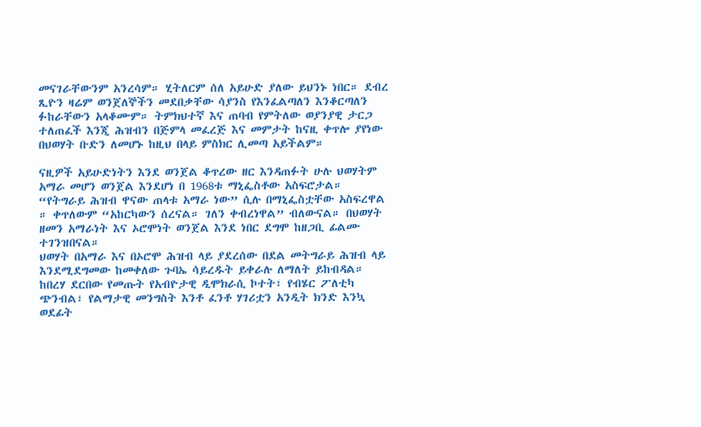መናገራቸውንም አንረሳም። ሂትለርም ሰለ አይሁድ ያለው ይህንኑ ነበር። ደብረ ጺዮን ዛሬም ወንጀለኞችን መደበቃቸው ሳያንስ የእንፈልጣለን እንቆርጣለን ፉከራቸውን አላቆሙም። ትምክህተኛ እና ጠባብ የምትለው ወያንያዊ ታርጋ ተለጠፈች እንጂ ሕዝብን በጅምላ መፈረጅ እና መምታት ከናዚ ቀጥሎ ያየነው በህወሃት ቡድን ለመሆኑ ከዚህ በላይ ምስክር ሊመጣ አይችልም።

ናዚዎች አይሁድነትን እንደ ወንጀል ቆጥረው ዘር እንዳጠፉት ሁሉ ህወሃትም አማራ መሆን ወንጀል እንደሆነ በ 1968ቱ ማኒፌስቶው አስፍሮታል። “የትግራይ ሕዝብ ዋናው ጠላቱ አማራ ነው” ሲሉ በማኒፌስቷቸው አስፍረዋል ። ቀጥለውም “አከርካውን ሰረናል። ገለን ቀብረነዋል” ብለውናል። በህወሃት ዘመን አማራነት እና ኦሮሞነት ወንጀል እንደ ነበር ደግሞ ከዘጋቢ ፊልሙ ተገንዝበናል።
ህወሃት በአማራ እና በኦሮሞ ሕዝብ ላይ ያደረሰው በደል መትግራይ ሕዝብ ላይ እንደሚደግመው ከመቀለው ጉባኤ ሳይረዱት ይቀራሉ ለማለት ይከብዳል። ከበረሃ ደርበው የመጡት የአብዮታዊ ዲሞክራሲ ኮተት፣ የብሄር ፖለቲካ ጭንብል፣ የልማታዊ መንግስት እንቶ ፈንቶ ሃገሪቷን አንዲት ክንድ እንኳ ወደፊት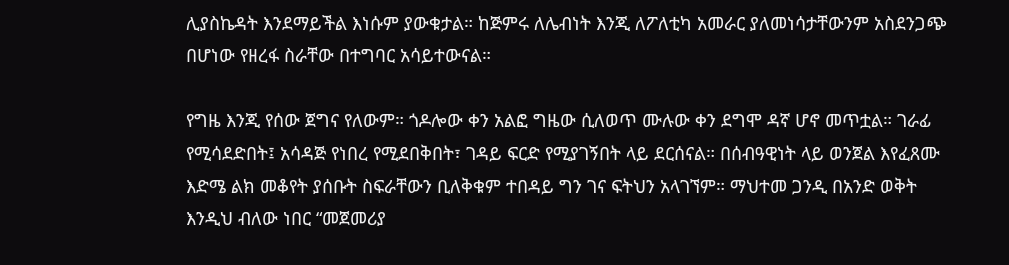ሊያስኬዳት እንደማይችል እነሱም ያውቁታል። ከጅምሩ ለሌብነት እንጂ ለፖለቲካ አመራር ያለመነሳታቸውንም አስደንጋጭ በሆነው የዘረፋ ስራቸው በተግባር አሳይተውናል።

የግዜ እንጂ የሰው ጀግና የለውም። ጎዶሎው ቀን አልፎ ግዜው ሲለወጥ ሙሉው ቀን ደግሞ ዳኛ ሆኖ መጥቷል። ገራፊ የሚሳደድበት፤ አሳዳጅ የነበረ የሚደበቅበት፣ ገዳይ ፍርድ የሚያገኝበት ላይ ደርሰናል። በሰብዓዊነት ላይ ወንጀል እየፈጸሙ እድሜ ልክ መቆየት ያሰቡት ስፍራቸውን ቢለቅቁም ተበዳይ ግን ገና ፍትህን አላገኘም። ማህተመ ጋንዲ በአንድ ወቅት እንዲህ ብለው ነበር “መጀመሪያ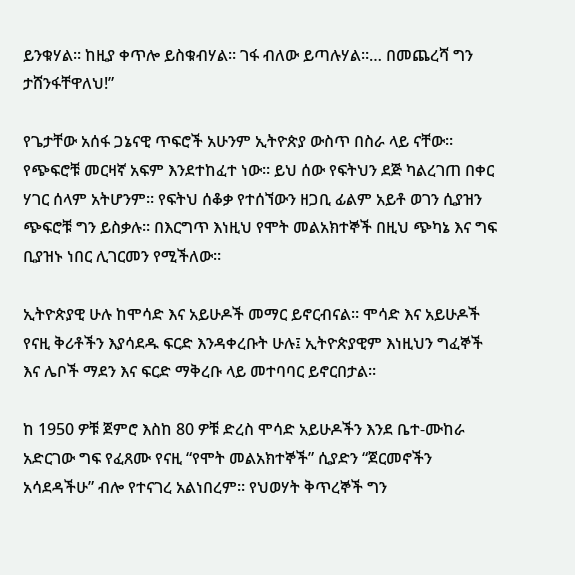ይንቁሃል። ከዚያ ቀጥሎ ይስቁብሃል። ገፋ ብለው ይጣሉሃል።… በመጨረሻ ግን ታሸንፋቸዋለህ!”

የጌታቸው አሰፋ ጋኔናዊ ጥፍሮች አሁንም ኢትዮጵያ ውስጥ በስራ ላይ ናቸው። የጭፍሮቹ መርዛኛ አፍም እንደተከፈተ ነው። ይህ ሰው የፍትህን ደጅ ካልረገጠ በቀር ሃገር ሰላም አትሆንም። የፍትህ ሰቆቃ የተሰኘውን ዘጋቢ ፊልም አይቶ ወገን ሲያዝን ጭፍሮቹ ግን ይስቃሉ። በእርግጥ እነዚህ የሞት መልአክተኞች በዚህ ጭካኔ እና ግፍ ቢያዝኑ ነበር ሊገርመን የሚችለው።

ኢትዮጵያዊ ሁሉ ከሞሳድ እና አይሁዶች መማር ይኖርብናል። ሞሳድ እና አይሁዶች የናዚ ቅሪቶችን እያሳደዱ ፍርድ እንዳቀረቡት ሁሉ፤ ኢትዮጵያዊም እነዚህን ግፈኞች እና ሌቦች ማደን እና ፍርድ ማቅረቡ ላይ መተባባር ይኖርበታል።

ከ 1950 ዎቹ ጀምሮ እስከ 80 ዎቹ ድረስ ሞሳድ አይሁዶችን እንደ ቤተ-ሙከራ አድርገው ግፍ የፈጸሙ የናዚ “የሞት መልአክተኞች” ሲያድን “ጀርመኖችን አሳደዳችሁ” ብሎ የተናገረ አልነበረም። የህወሃት ቅጥረኞች ግን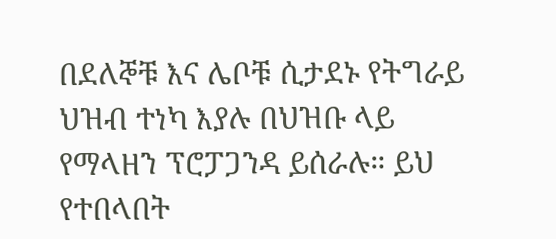በደለኞቹ እና ሌቦቹ ሲታደኑ የትግራይ ህዝብ ተነካ እያሉ በህዝቡ ላይ የማላዘን ፕሮፓጋንዳ ይሰራሉ። ይህ የተበላበት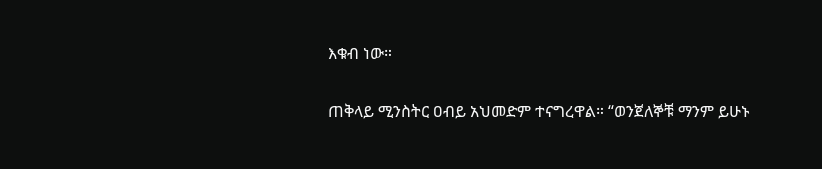እቁብ ነው።

ጠቅላይ ሚንስትር ዐብይ አህመድም ተናግረዋል። “ወንጀለኞቹ ማንም ይሁኑ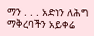ማን . . . አድነን ለሕግ ማቅረባችን አይቀሬ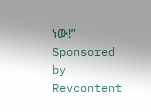ነው!” Sponsored by Revcontent